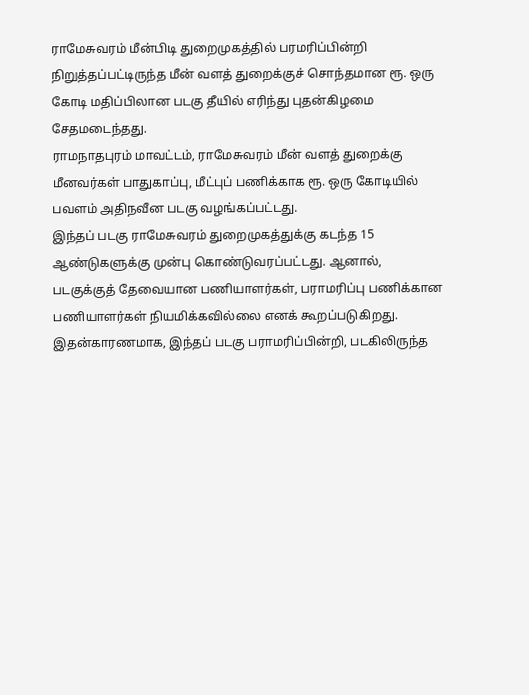ராமேசுவரம் மீன்பிடி துறைமுகத்தில் பரமரிப்பின்றி நிறுத்தப்பட்டிருந்த மீன் வளத் துறைக்குச் சொந்தமான ரூ. ஒரு கோடி மதிப்பிலான படகு தீயில் எரிந்து புதன்கிழமை சேதமடைந்தது.
ராமநாதபுரம் மாவட்டம், ராமேசுவரம் மீன் வளத் துறைக்கு மீனவர்கள் பாதுகாப்பு, மீட்புப் பணிக்காக ரூ. ஒரு கோடியில் பவளம் அதிநவீன படகு வழங்கப்பட்டது.
இந்தப் படகு ராமேசுவரம் துறைமுகத்துக்கு கடந்த 15 ஆண்டுகளுக்கு முன்பு கொண்டுவரப்பட்டது. ஆனால், படகுக்குத் தேவையான பணியாளர்கள், பராமரிப்பு பணிக்கான பணியாளர்கள் நியமிக்கவில்லை எனக் கூறப்படுகிறது.
இதன்காரணமாக, இந்தப் படகு பராமரிப்பின்றி, படகிலிருந்த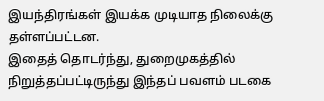இயந்திரங்கள் இயக்க முடியாத நிலைக்கு தள்ளப்பட்டன.
இதைத் தொடர்ந்து, துறைமுகத்தில் நிறுத்தப்பட்டிருந்து இந்தப் பவளம் படகை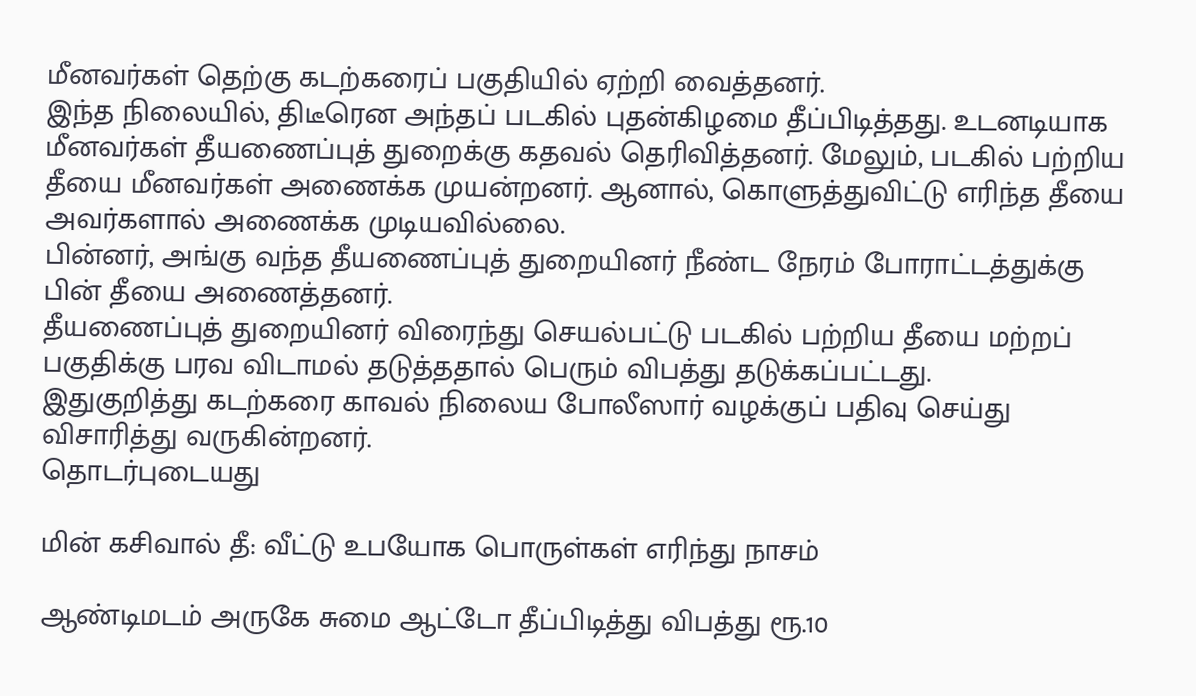மீனவர்கள் தெற்கு கடற்கரைப் பகுதியில் ஏற்றி வைத்தனர்.
இந்த நிலையில், திடீரென அந்தப் படகில் புதன்கிழமை தீப்பிடித்தது. உடனடியாக மீனவர்கள் தீயணைப்புத் துறைக்கு கதவல் தெரிவித்தனர். மேலும், படகில் பற்றிய தீயை மீனவர்கள் அணைக்க முயன்றனர். ஆனால், கொளுத்துவிட்டு எரிந்த தீயை அவர்களால் அணைக்க முடியவில்லை.
பின்னர், அங்கு வந்த தீயணைப்புத் துறையினர் நீண்ட நேரம் போராட்டத்துக்கு பின் தீயை அணைத்தனர்.
தீயணைப்புத் துறையினர் விரைந்து செயல்பட்டு படகில் பற்றிய தீயை மற்றப் பகுதிக்கு பரவ விடாமல் தடுத்ததால் பெரும் விபத்து தடுக்கப்பட்டது.
இதுகுறித்து கடற்கரை காவல் நிலைய போலீஸார் வழக்குப் பதிவு செய்து விசாரித்து வருகின்றனர்.
தொடர்புடையது

மின் கசிவால் தீ: வீட்டு உபயோக பொருள்கள் எரிந்து நாசம்

ஆண்டிமடம் அருகே சுமை ஆட்டோ தீப்பிடித்து விபத்து ரூ.10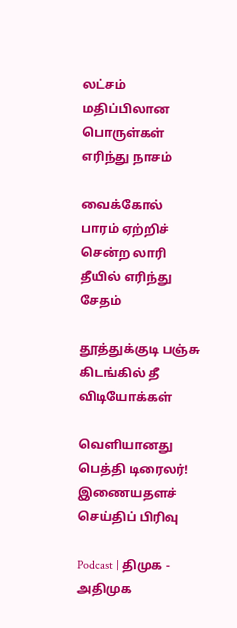லட்சம் மதிப்பிலான பொருள்கள் எரிந்து நாசம்

வைக்கோல் பாரம் ஏற்றிச் சென்ற லாரி தீயில் எரிந்து சேதம்

தூத்துக்குடி பஞ்சு கிடங்கில் தீ
விடியோக்கள்

வெளியானது பெத்தி டிரைலர்!
இணையதளச் செய்திப் பிரிவு

Podcast | திமுக - அதிமுக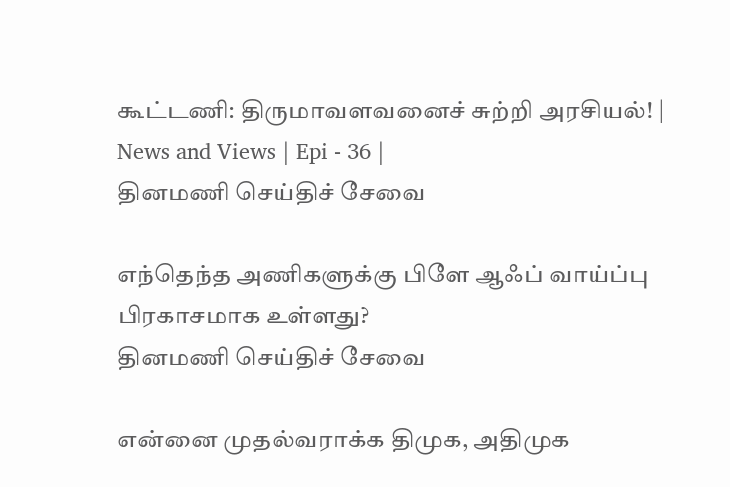கூட்டணி: திருமாவளவனைச் சுற்றி அரசியல்! | News and Views | Epi - 36 |
தினமணி செய்திச் சேவை

எந்தெந்த அணிகளுக்கு பிளே ஆஃப் வாய்ப்பு பிரகாசமாக உள்ளது?
தினமணி செய்திச் சேவை

என்னை முதல்வராக்க திமுக, அதிமுக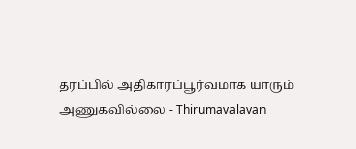தரப்பில் அதிகாரப்பூர்வமாக யாரும் அணுகவில்லை - Thirumavalavan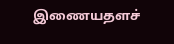இணையதளச்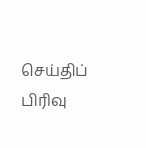செய்திப் பிரிவு